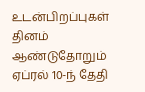உடன்பிறப்புகள் தினம் ஆண்டுதோறும் ஏப்ரல் 10-ந் தேதி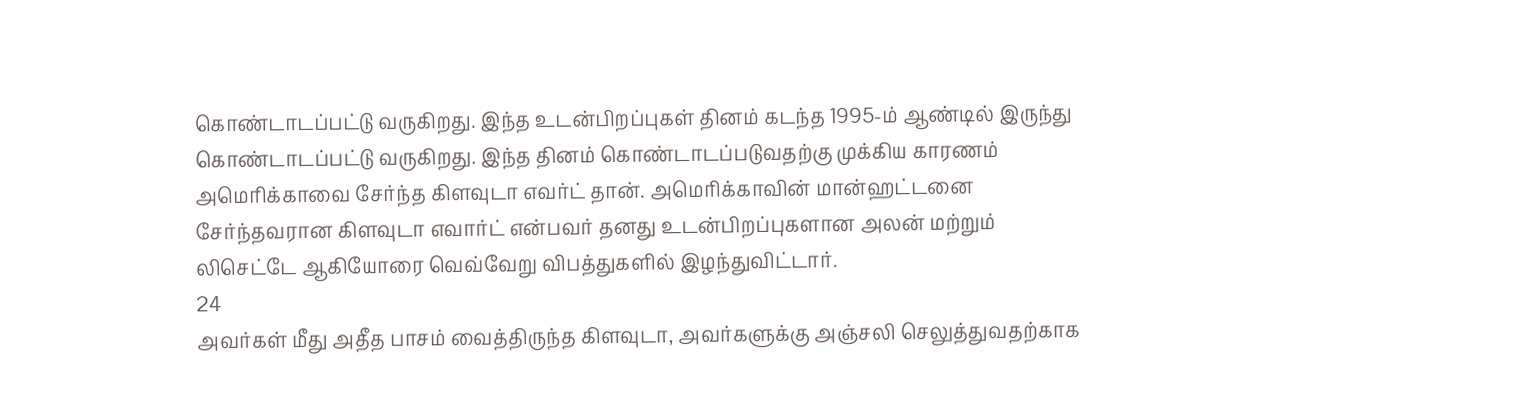கொண்டாடப்பட்டு வருகிறது. இந்த உடன்பிறப்புகள் தினம் கடந்த 1995-ம் ஆண்டில் இருந்து கொண்டாடப்பட்டு வருகிறது. இந்த தினம் கொண்டாடப்படுவதற்கு முக்கிய காரணம் அமெரிக்காவை சேர்ந்த கிளவுடா எவர்ட் தான். அமெரிக்காவின் மான்ஹட்டனை சேர்ந்தவரான கிளவுடா எவார்ட் என்பவர் தனது உடன்பிறப்புகளான அலன் மற்றும் லிசெட்டே ஆகியோரை வெவ்வேறு விபத்துகளில் இழந்துவிட்டார்.
24
அவர்கள் மீது அதீத பாசம் வைத்திருந்த கிளவுடா, அவர்களுக்கு அஞ்சலி செலுத்துவதற்காக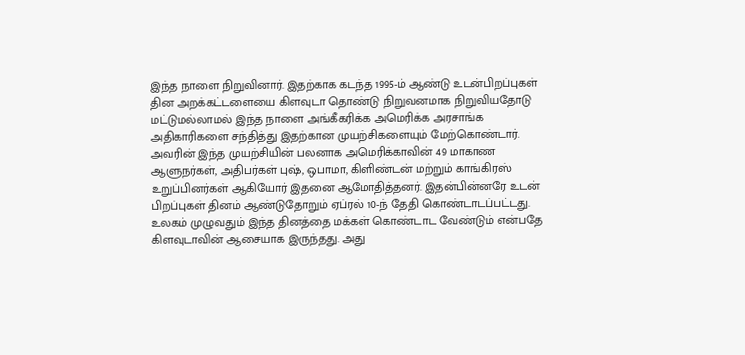இந்த நாளை நிறுவினார். இதற்காக கடந்த 1995-ம் ஆண்டு உடன்பிறப்புகள் தின அறக்கட்டளையை கிளவுடா தொண்டு நிறுவனமாக நிறுவியதோடு மட்டுமல்லாமல் இந்த நாளை அங்கீகரிக்க அமெரிக்க அரசாங்க அதிகாரிகளை சந்தித்து இதற்கான முயற்சிகளையும் மேற்கொண்டார்.
அவரின் இந்த முயற்சியின் பலனாக அமெரிக்காவின் 49 மாகாண ஆளுநர்கள், அதிபர்கள் புஷ், ஒபாமா, கிளிண்டன் மற்றும் காங்கிரஸ் உறுப்பினர்கள் ஆகியோர் இதனை ஆமோதித்தனர். இதன்பின்னரே உடன் பிறப்புகள் தினம் ஆண்டுதோறும் ஏப்ரல் 10-ந் தேதி கொண்டாடப்பட்டது. உலகம் முழுவதும் இந்த தினத்தை மக்கள் கொண்டாட வேண்டும் என்பதே கிளவுடாவின் ஆசையாக இருந்தது. அது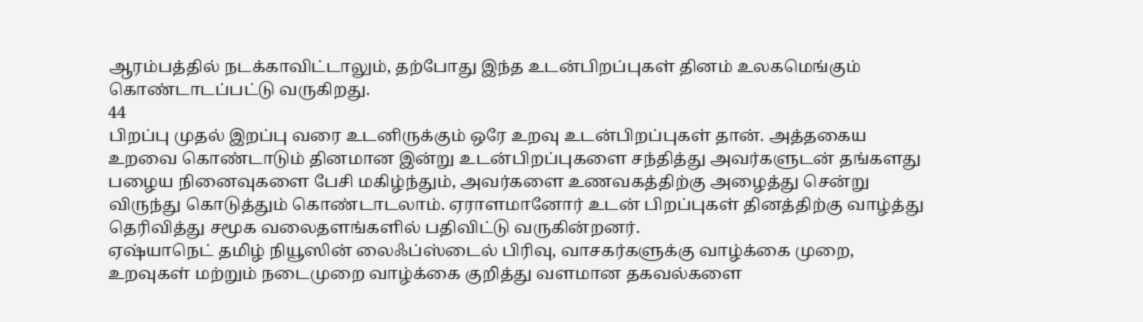ஆரம்பத்தில் நடக்காவிட்டாலும், தற்போது இந்த உடன்பிறப்புகள் தினம் உலகமெங்கும் கொண்டாடப்பட்டு வருகிறது.
44
பிறப்பு முதல் இறப்பு வரை உடனிருக்கும் ஒரே உறவு உடன்பிறப்புகள் தான். அத்தகைய உறவை கொண்டாடும் தினமான இன்று உடன்பிறப்புகளை சந்தித்து அவர்களுடன் தங்களது பழைய நினைவுகளை பேசி மகிழ்ந்தும், அவர்களை உணவகத்திற்கு அழைத்து சென்று விருந்து கொடுத்தும் கொண்டாடலாம். ஏராளமானோர் உடன் பிறப்புகள் தினத்திற்கு வாழ்த்து தெரிவித்து சமூக வலைதளங்களில் பதிவிட்டு வருகின்றனர்.
ஏஷ்யாநெட் தமிழ் நியூஸின் லைஃப்ஸ்டைல் பிரிவு, வாசகர்களுக்கு வாழ்க்கை முறை, உறவுகள் மற்றும் நடைமுறை வாழ்க்கை குறித்து வளமான தகவல்களை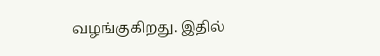வழங்குகிறது. இதில்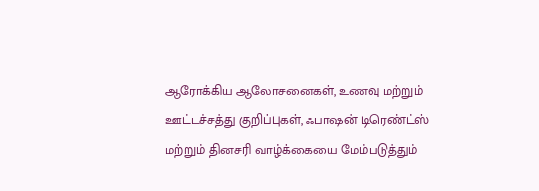ஆரோக்கிய ஆலோசனைகள், உணவு மற்றும் ஊட்டச்சத்து குறிப்புகள், ஃபாஷன் டிரெண்ட்ஸ் மற்றும் தினசரி வாழ்க்கையை மேம்படுத்தும்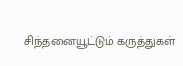சிந்தனையூட்டும் கருத்துகள்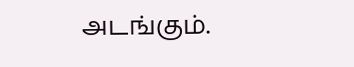அடங்கும்.